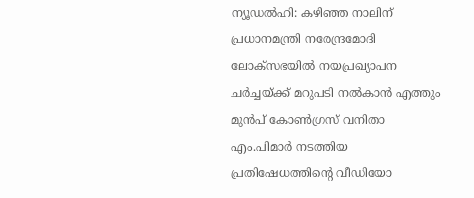ന്യൂഡൽഹി: കഴിഞ്ഞ നാലിന് പ്രധാനമന്ത്രി നരേന്ദ്രമോദി ലോക്സഭയിൽ നയപ്രഖ്യാപന ചർച്ചയ്ക്ക് മറുപടി നൽകാൻ എത്തും മുൻപ് കോൺഗ്രസ് വനിതാ എം.പിമാർ നടത്തിയ പ്രതിഷേധത്തിന്റെ വീഡിയോ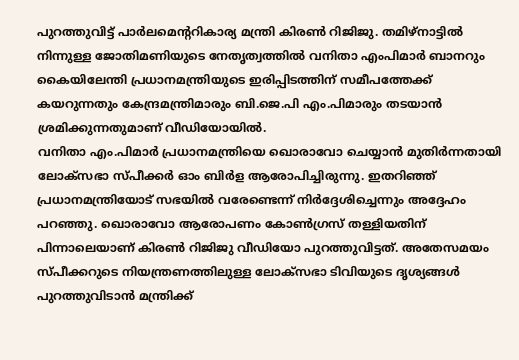പുറത്തുവിട്ട് പാർലമെന്ററികാര്യ മന്ത്രി കിരൺ റിജിജു. തമിഴ്നാട്ടിൽ നിന്നുള്ള ജോതിമണിയുടെ നേതൃത്വത്തിൽ വനിതാ എംപിമാർ ബാനറും കൈയിലേന്തി പ്രധാനമന്ത്രിയുടെ ഇരിപ്പിടത്തിന് സമീപത്തേക്ക് കയറുന്നതും കേന്ദ്രമന്ത്രിമാരും ബി.ജെ.പി എം.പിമാരും തടയാൻ ശ്രമിക്കുന്നതുമാണ് വീഡിയോയിൽ.
വനിതാ എം.പിമാർ പ്രധാനമന്ത്രിയെ ഖൊരാവോ ചെയ്യാൻ മുതിർന്നതായി ലോക്സഭാ സ്പീക്കർ ഓം ബിർള ആരോപിച്ചിരുന്നു. ഇതറിഞ്ഞ് പ്രധാനമന്ത്രിയോട് സഭയിൽ വരേണ്ടെന്ന് നിർദ്ദേശിച്ചെന്നും അദ്ദേഹം പറഞ്ഞു. ഖൊരാവോ ആരോപണം കോൺഗ്രസ് തള്ളിയതിന് പിന്നാലെയാണ് കിരൺ റിജിജു വീഡിയോ പുറത്തുവിട്ടത്. അതേസമയം സ്പീക്കറുടെ നിയന്ത്രണത്തിലുള്ള ലോക്സഭാ ടിവിയുടെ ദൃശ്യങ്ങൾ പുറത്തുവിടാൻ മന്ത്രിക്ക്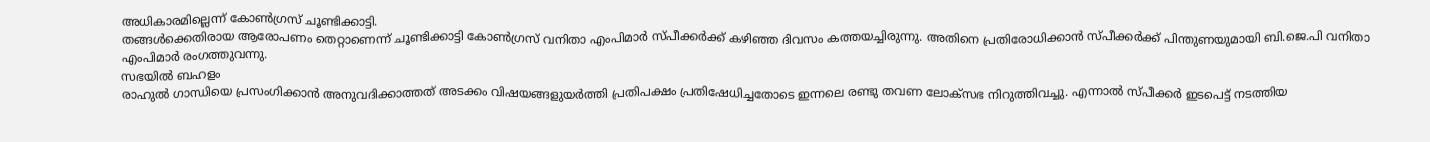അധികാരമില്ലെന്ന് കോൺഗ്രസ് ചൂണ്ടിക്കാട്ടി.
തങ്ങൾക്കെതിരായ ആരോപണം തെറ്റാണെന്ന് ചൂണ്ടിക്കാട്ടി കോൺഗ്രസ് വനിതാ എംപിമാർ സ്പീക്കർക്ക് കഴിഞ്ഞ ദിവസം കത്തയച്ചിരുന്നു. അതിനെ പ്രതിരോധിക്കാൻ സ്പീക്കർക്ക് പിന്തുണയുമായി ബി.ജെ.പി വനിതാ എംപിമാർ രംഗത്തുവന്നു.
സഭയിൽ ബഹളം
രാഹുൽ ഗാന്ധിയെ പ്രസംഗിക്കാൻ അനുവദിക്കാത്തത് അടക്കം വിഷയങ്ങളുയർത്തി പ്രതിപക്ഷം പ്രതിഷേധിച്ചതോടെ ഇന്നലെ രണ്ടു തവണ ലോക്സഭ നിറുത്തിവച്ചു. എന്നാൽ സ്പീക്കർ ഇടപെട്ട് നടത്തിയ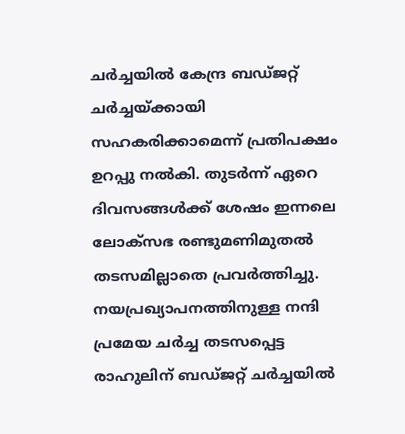ചർച്ചയിൽ കേന്ദ്ര ബഡ്ജറ്റ് ചർച്ചയ്ക്കായി സഹകരിക്കാമെന്ന് പ്രതിപക്ഷം ഉറപ്പു നൽകി. തുടർന്ന് ഏറെ ദിവസങ്ങൾക്ക് ശേഷം ഇന്നലെ ലോക്സഭ രണ്ടുമണിമുതൽ തടസമില്ലാതെ പ്രവർത്തിച്ചു. നയപ്രഖ്യാപനത്തിനുള്ള നന്ദി പ്രമേയ ചർച്ച തടസപ്പെട്ട രാഹുലിന് ബഡ്ജറ്റ് ചർച്ചയിൽ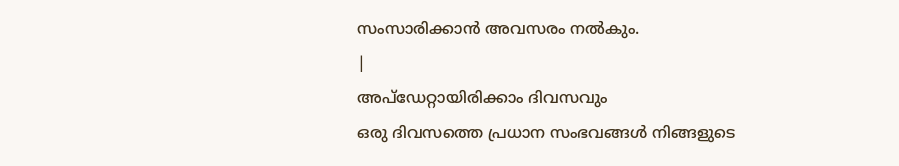സംസാരിക്കാൻ അവസരം നൽകും.
|
അപ്ഡേറ്റായിരിക്കാം ദിവസവും
ഒരു ദിവസത്തെ പ്രധാന സംഭവങ്ങൾ നിങ്ങളുടെ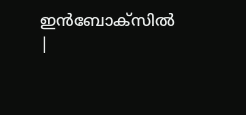ഇൻബോക്സിൽ |